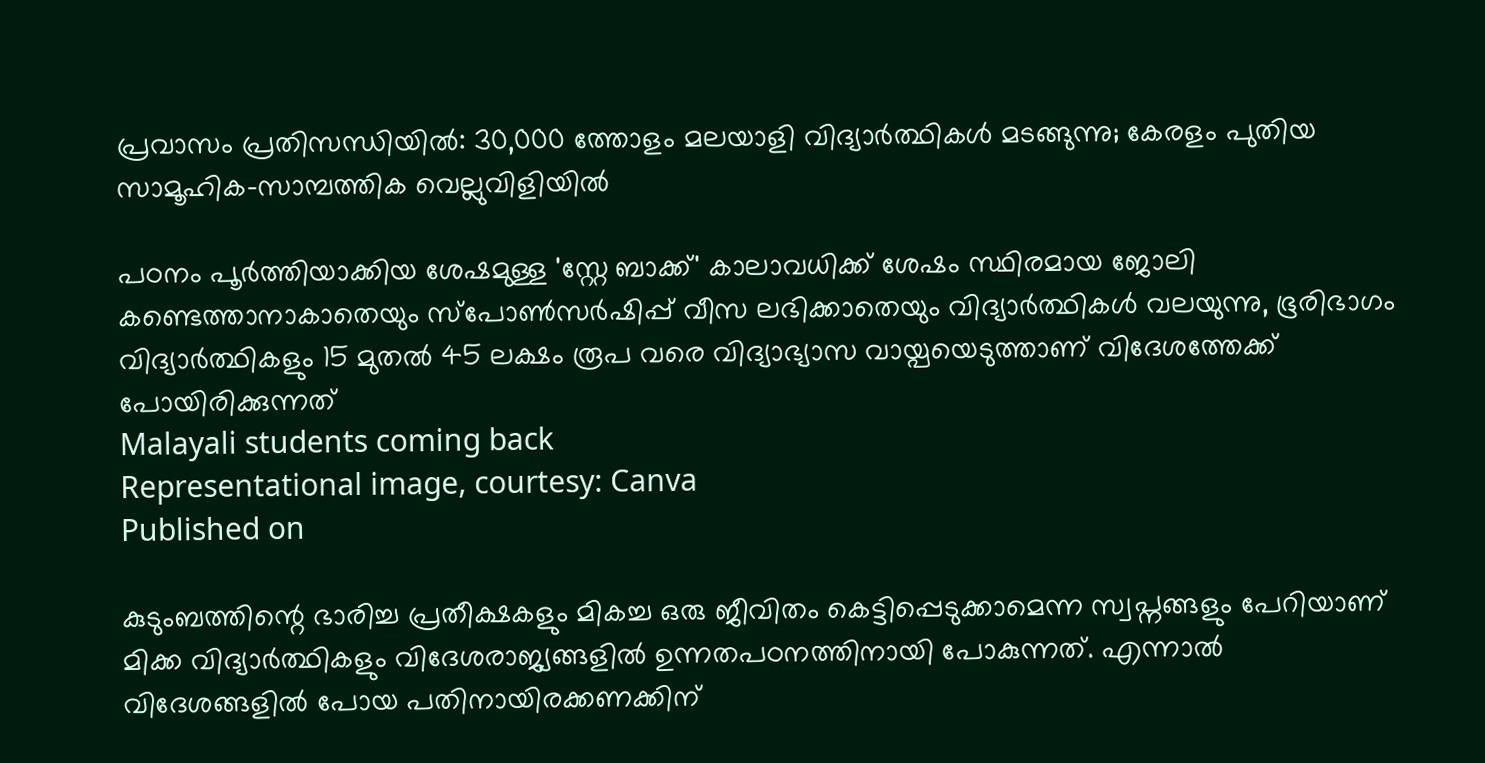പ്രവാസം പ്രതിസന്ധിയിൽ: 30,000 ത്തോളം മലയാളി വിദ്യാർത്ഥികൾ മടങ്ങുന്നു; കേരളം പുതിയ സാമൂഹിക-സാമ്പത്തിക വെല്ലുവിളിയില്‍

പഠനം പൂർത്തിയാക്കിയ ശേഷമുള്ള 'സ്റ്റേ ബാക്ക്' കാലാവധിക്ക് ശേഷം സ്ഥിരമായ ജോലി കണ്ടെത്താനാകാതെയും സ്പോൺസർഷിപ്പ് വീസ ലഭിക്കാതെയും വിദ്യാർത്ഥികൾ വലയുന്നു, ഭൂരിഭാഗം വിദ്യാർത്ഥികളും 15 മുതൽ 45 ലക്ഷം രൂപ വരെ വിദ്യാഭ്യാസ വായ്പയെടുത്താണ് വിദേശത്തേക്ക് പോയിരിക്കുന്നത്
Malayali students coming back
Representational image, courtesy: Canva
Published on

കുടുംബത്തിന്റെ ഭാരിച്ച പ്രതീക്ഷകളും മികച്ച ഒരു ജീവിതം കെട്ടിപ്പെടുക്കാമെന്ന സ്വപ്നങ്ങളും പേറിയാണ് മിക്ക വിദ്യാര്‍ത്ഥികളും വിദേശരാജ്യങ്ങളിൽ ഉന്നതപഠനത്തിനായി പോകുന്നത്. എന്നാല്‍ വിദേശങ്ങളില്‍ പോയ പതിനായിരക്കണക്കിന്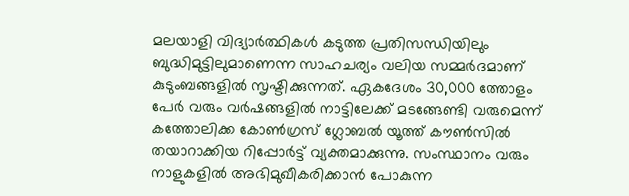മലയാളി വിദ്യാർത്ഥികൾ കടുത്ത പ്രതിസന്ധിയിലും ബുദ്ധിമുട്ടിലുമാണെന്ന സാഹചര്യം വലിയ സമ്മര്‍ദമാണ് കുടുംബങ്ങളില്‍ സൃഷ്ടിക്കുന്നത്. ഏകദേശം 30,000 ത്തോളം പേർ വരും വർഷങ്ങളിൽ നാട്ടിലേക്ക് മടങ്ങേണ്ടി വരുമെന്ന് കത്തോലിക്ക കോൺഗ്രസ് ഗ്ലോബൽ യൂത്ത് കൗൺസിൽ തയാറാക്കിയ റിപ്പോർട്ട് വ്യക്തമാക്കുന്നു. സംസ്ഥാനം വരും നാളുകളില്‍ അഭിമുഖീകരിക്കാൻ പോകുന്ന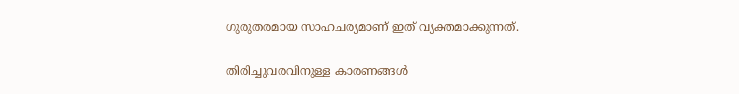ഗുരുതരമായ സാഹചര്യമാണ് ഇത് വ്യക്തമാക്കുന്നത്.

തിരിച്ചുവരവിനുള്ള കാരണങ്ങൾ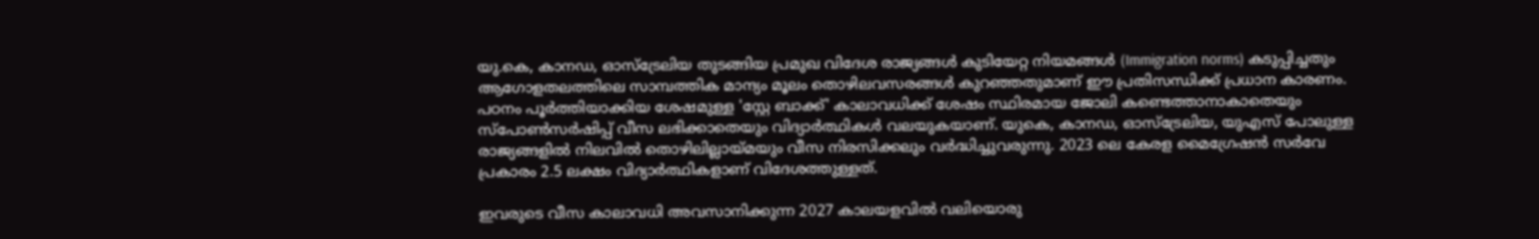യു.കെ, കാനഡ, ഓസ്‌ട്രേലിയ തുടങ്ങിയ പ്രമുഖ വിദേശ രാജ്യങ്ങൾ കുടിയേറ്റ നിയമങ്ങൾ (Immigration norms) കടുപ്പിച്ചതും ആഗോളതലത്തിലെ സാമ്പത്തിക മാന്ദ്യം മൂലം തൊഴിലവസരങ്ങൾ കുറഞ്ഞതുമാണ് ഈ പ്രതിസന്ധിക്ക് പ്രധാന കാരണം. പഠനം പൂർത്തിയാക്കിയ ശേഷമുള്ള 'സ്റ്റേ ബാക്ക്' കാലാവധിക്ക് ശേഷം സ്ഥിരമായ ജോലി കണ്ടെത്താനാകാതെയും സ്പോൺസർഷിപ്പ് വീസ ലഭിക്കാതെയും വിദ്യാർത്ഥികൾ വലയുകയാണ്. യുകെ, കാനഡ, ഓസ്ട്രേലിയ, യുഎസ് പോലുള്ള രാജ്യങ്ങളില്‍ നിലവിൽ തൊഴിലില്ലായ്മയും വീസ നിരസിക്കലും വർദ്ധിച്ചുവരുന്നു. 2023 ലെ കേരള മൈഗ്രേഷൻ സർവേ പ്രകാരം 2.5 ലക്ഷം വിദ്യാർത്ഥികളാണ് വിദേശത്തുള്ളത്.

ഇവരുടെ വീസ കാലാവധി അവസാനിക്കുന്ന 2027 കാലയളവിൽ വലിയൊരു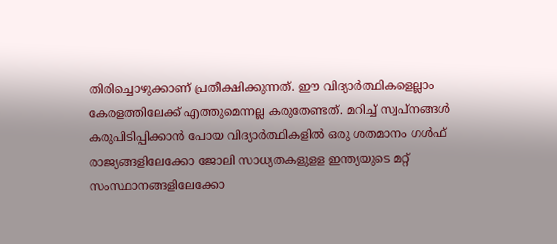തിരിച്ചൊഴുക്കാണ് പ്രതീക്ഷിക്കുന്നത്. ഈ വിദ്യാര്‍ത്ഥികളെല്ലാം കേരളത്തിലേക്ക് എത്തുമെന്നല്ല കരുതേണ്ടത്. മറിച്ച് സ്വപ്നങ്ങള്‍ കരുപിടിപ്പിക്കാന്‍ പോയ വിദ്യാര്‍ത്ഥികളില്‍ ഒരു ശതമാനം ഗള്‍ഫ് രാജ്യങ്ങളിലേക്കോ ജോലി സാധ്യതകളുളള ഇന്ത്യയുടെ മറ്റ് സംസ്ഥാനങ്ങളിലേക്കോ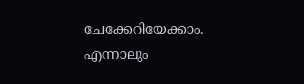ചേക്കേറിയേക്കാം. എന്നാലും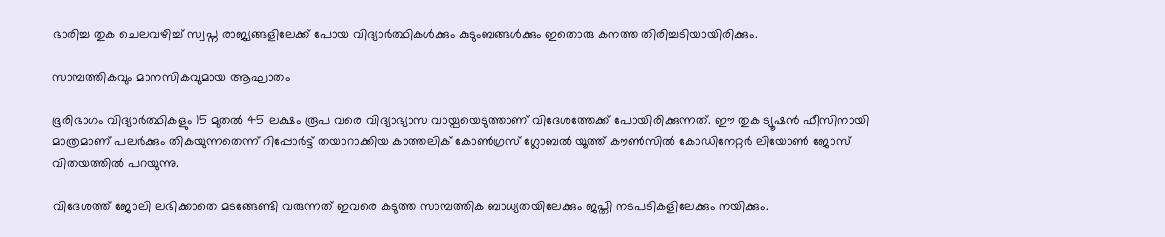ഭാരിച്ച തുക ചെലവഴിച്ച് സ്വപ്ന രാജ്യങ്ങളിലേക്ക് പോയ വിദ്യാര്‍ത്ഥികള്‍ക്കും കുടുംബങ്ങള്‍ക്കും ഇതൊരു കനത്ത തിരിച്ചടിയായിരിക്കും.

സാമ്പത്തികവും മാനസികവുമായ ആഘാതം

ഭൂരിഭാഗം വിദ്യാർത്ഥികളും 15 മുതൽ 45 ലക്ഷം രൂപ വരെ വിദ്യാഭ്യാസ വായ്പയെടുത്താണ് വിദേശത്തേക്ക് പോയിരിക്കുന്നത്. ഈ തുക ട്യൂഷൻ ഫീസിനായി മാത്രമാണ് പലർക്കും തികയുന്നതെന്ന് റിപ്പോര്‍ട്ട് തയാറാക്കിയ കാത്തലിക് കോൺഗ്രസ് ഗ്ലോബൽ യൂത്ത് കൗൺസിൽ കോഡിനേറ്റർ ലിയോൺ ജോസ് വിതയത്തിൽ പറയുന്നു.

വിദേശത്ത് ജോലി ലഭിക്കാതെ മടങ്ങേണ്ടി വരുന്നത് ഇവരെ കടുത്ത സാമ്പത്തിക ബാധ്യതയിലേക്കും ജപ്തി നടപടികളിലേക്കും നയിക്കും.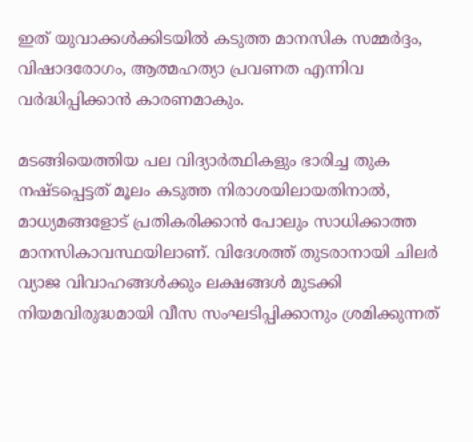ഇത് യുവാക്കൾക്കിടയിൽ കടുത്ത മാനസിക സമ്മർദ്ദം, വിഷാദരോഗം, ആത്മഹത്യാ പ്രവണത എന്നിവ വർദ്ധിപ്പിക്കാൻ കാരണമാകും.

മടങ്ങിയെത്തിയ പല വിദ്യാര്‍ത്ഥികളും ഭാരിച്ച തുക നഷ്ടപ്പെട്ടത് മൂലം കടുത്ത നിരാശയിലായതിനാല്‍, മാധ്യമങ്ങളോട് പ്രതികരിക്കാന്‍ പോലും സാധിക്കാത്ത മാനസികാവസ്ഥയിലാണ്. വിദേശത്ത് തുടരാനായി ചിലർ വ്യാജ വിവാഹങ്ങൾക്കും ലക്ഷങ്ങൾ മുടക്കി നിയമവിരുദ്ധമായി വീസ സംഘടിപ്പിക്കാനും ശ്രമിക്കുന്നത്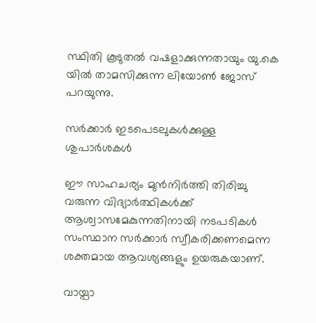സ്ഥിതി കൂടുതൽ വഷളാക്കുന്നതായും യു.കെ യില്‍ താമസിക്കുന്ന ലിയോൺ ജോസ് പറയുന്നു.

സർക്കാർ ഇടപെടലുകൾക്കുള്ള ശുപാർശകൾ

ഈ സാഹചര്യം മുൻനിർത്തി തിരിച്ചു വരുന്ന വിദ്യാര്‍ത്ഥികള്‍ക്ക് ആശ്വാസമേകുന്നതിനായി നടപടികള്‍ സംസ്ഥാന സര്‍ക്കാര്‍ സ്വീകരിക്കണമെന്ന ശക്തമായ ആവശ്യങ്ങളും ഉയരുകയാണ്.

വായ്പാ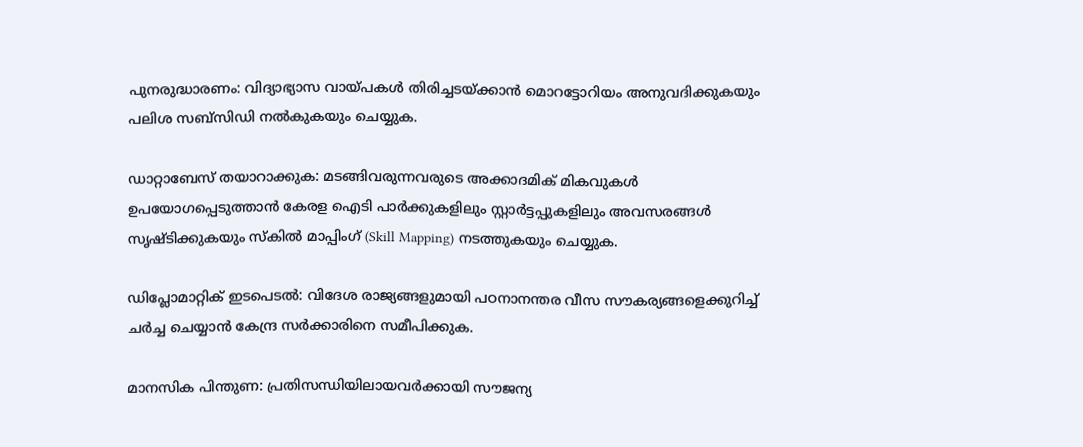പുനരുദ്ധാരണം: വിദ്യാഭ്യാസ വായ്പകൾ തിരിച്ചടയ്ക്കാൻ മൊറട്ടോറിയം അനുവദിക്കുകയും പലിശ സബ്‌സിഡി നൽകുകയും ചെയ്യുക.

ഡാറ്റാബേസ് തയാറാക്കുക: മടങ്ങിവരുന്നവരുടെ അക്കാദമിക് മികവുകൾ ഉപയോഗപ്പെടുത്താൻ കേരള ഐടി പാർക്കുകളിലും സ്റ്റാർട്ടപ്പുകളിലും അവസരങ്ങൾ സൃഷ്ടിക്കുകയും സ്കിൽ മാപ്പിംഗ് (Skill Mapping) നടത്തുകയും ചെയ്യുക.

ഡിപ്ലോമാറ്റിക് ഇടപെടൽ: വിദേശ രാജ്യങ്ങളുമായി പഠനാനന്തര വീസ സൗകര്യങ്ങളെക്കുറിച്ച് ചർച്ച ചെയ്യാൻ കേന്ദ്ര സർക്കാരിനെ സമീപിക്കുക.

മാനസിക പിന്തുണ: പ്രതിസന്ധിയിലായവർക്കായി സൗജന്യ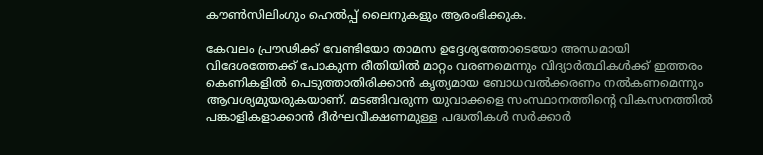കൗൺസിലിംഗും ഹെൽപ്പ് ലൈനുകളും ആരംഭിക്കുക.

കേവലം പ്രൗഢിക്ക് വേണ്ടിയോ താമസ ഉദ്ദേശ്യത്തോടെയോ അന്ധമായി വിദേശത്തേക്ക് പോകുന്ന രീതിയിൽ മാറ്റം വരണമെന്നും വിദ്യാർത്ഥികള്‍ക്ക് ഇത്തരം കെണികളിൽ പെടുത്താതിരിക്കാൻ കൃത്യമായ ബോധവൽക്കരണം നൽകണമെന്നും ആവശ്യമുയരുകയാണ്. മടങ്ങിവരുന്ന യുവാക്കളെ സംസ്ഥാനത്തിന്റെ വികസനത്തിൽ പങ്കാളികളാക്കാൻ ദീർഘവീക്ഷണമുള്ള പദ്ധതികൾ സർക്കാർ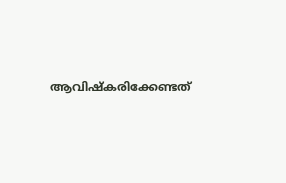ആവിഷ്കരിക്കേണ്ടത്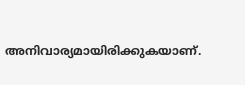അനിവാര്യമായിരിക്കുകയാണ്.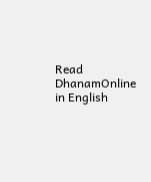Read DhanamOnline in English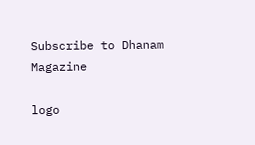Subscribe to Dhanam Magazine

logo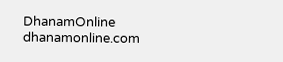DhanamOnline
dhanamonline.com